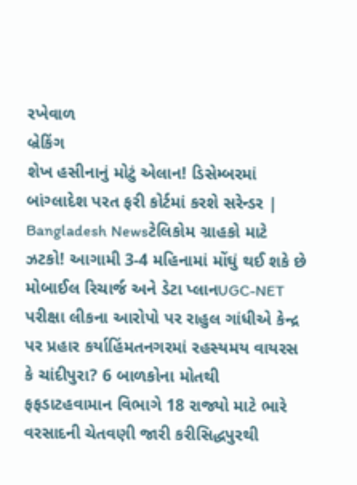રખેવાળ
બ્રેકિંગ
શેખ હસીનાનું મોટું એલાન! ડિસેમ્બરમાં બાંગ્લાદેશ પરત ફરી કોર્ટમાં કરશે સરેન્ડર | Bangladesh Newsટેલિકોમ ગ્રાહકો માટે ઝટકો! આગામી 3-4 મહિનામાં મોંઘું થઈ શકે છે મોબાઈલ રિચાર્જ અને ડેટા પ્લાનUGC-NET પરીક્ષા લીકના આરોપો પર રાહુલ ગાંધીએ કેન્દ્ર પર પ્રહાર કર્યાહિંમતનગરમાં રહસ્યમય વાયરસ કે ચાંદીપુરા? 6 બાળકોના મોતથી ફફડાટહવામાન વિભાગે 18 રાજ્યો માટે ભારે વરસાદની ચેતવણી જારી કરીસિદ્ધપુરથી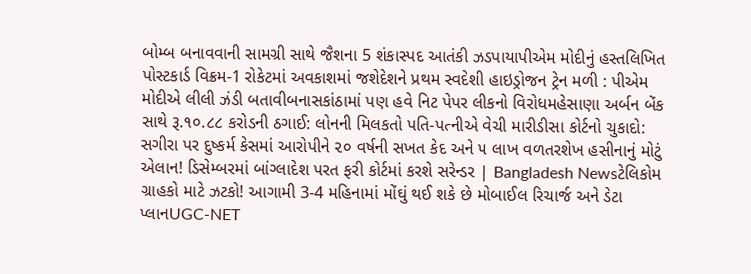બોમ્બ બનાવવાની સામગ્રી સાથે જૈશના 5 શંકાસ્પદ આતંકી ઝડપાયાપીએમ મોદીનું હસ્તલિખિત પોસ્ટકાર્ડ વિક્રમ-1 રોકેટમાં અવકાશમાં જશેદેશને પ્રથમ સ્વદેશી હાઇડ્રોજન ટ્રેન મળી : પીએમ મોદીએ લીલી ઝંડી બતાવીબનાસકાંઠામાં પણ હવે નિટ પેપર લીકનો વિરોધમહેસાણા અર્બન બેંક સાથે રૂ.૧૦.૮૮ કરોડની ઠગાઈ: લોનની મિલકતો પતિ-પત્નીએ વેચી મારીડીસા કોર્ટનો ચુકાદો: સગીરા પર દુષ્કર્મ કેસમાં આરોપીને ૨૦ વર્ષની સખત કેદ અને ૫ લાખ વળતરશેખ હસીનાનું મોટું એલાન! ડિસેમ્બરમાં બાંગ્લાદેશ પરત ફરી કોર્ટમાં કરશે સરેન્ડર | Bangladesh Newsટેલિકોમ ગ્રાહકો માટે ઝટકો! આગામી 3-4 મહિનામાં મોંઘું થઈ શકે છે મોબાઈલ રિચાર્જ અને ડેટા પ્લાનUGC-NET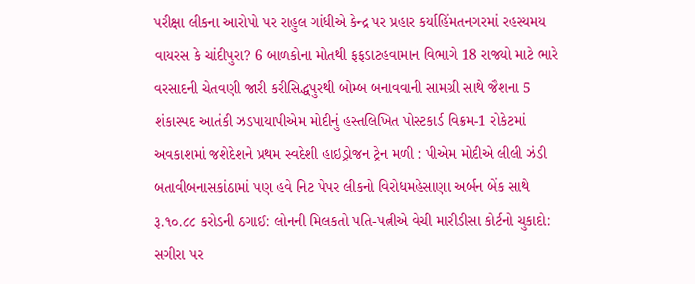પરીક્ષા લીકના આરોપો પર રાહુલ ગાંધીએ કેન્દ્ર પર પ્રહાર કર્યાહિંમતનગરમાં રહસ્યમય વાયરસ કે ચાંદીપુરા? 6 બાળકોના મોતથી ફફડાટહવામાન વિભાગે 18 રાજ્યો માટે ભારે વરસાદની ચેતવણી જારી કરીસિદ્ધપુરથી બોમ્બ બનાવવાની સામગ્રી સાથે જૈશના 5 શંકાસ્પદ આતંકી ઝડપાયાપીએમ મોદીનું હસ્તલિખિત પોસ્ટકાર્ડ વિક્રમ-1 રોકેટમાં અવકાશમાં જશેદેશને પ્રથમ સ્વદેશી હાઇડ્રોજન ટ્રેન મળી : પીએમ મોદીએ લીલી ઝંડી બતાવીબનાસકાંઠામાં પણ હવે નિટ પેપર લીકનો વિરોધમહેસાણા અર્બન બેંક સાથે રૂ.૧૦.૮૮ કરોડની ઠગાઈ: લોનની મિલકતો પતિ-પત્નીએ વેચી મારીડીસા કોર્ટનો ચુકાદો: સગીરા પર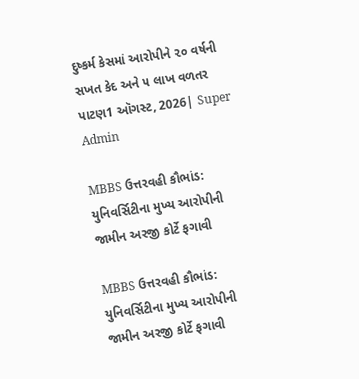દુષ્કર્મ કેસમાં આરોપીને ૨૦ વર્ષની સખત કેદ અને ૫ લાખ વળતર
પાટણ1 ઑગસ્ટ, 2026| Super Admin

MBBS ઉત્તરવહી કૌભાંડ: યુનિવર્સિટીના મુખ્ય આરોપીની જામીન અરજી કોર્ટે ફગાવી

MBBS ઉત્તરવહી કૌભાંડ: યુનિવર્સિટીના મુખ્ય આરોપીની જામીન અરજી કોર્ટે ફગાવી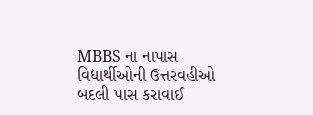MBBS ના નાપાસ વિદ્યાર્થીઓની ઉત્તરવહીઓ બદલી પાસ કરાવાઈ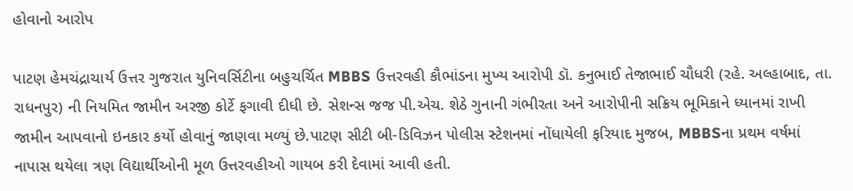હોવાનો આરોપ

પાટણ હેમચંદ્રાચાર્ય ઉત્તર ગુજરાત યુનિવર્સિટીના બહુચર્ચિત MBBS ઉત્તરવહી કૌભાંડના મુખ્ય આરોપી ડૉ. કનુભાઈ તેજાભાઈ ચૌધરી (રહે. અલ્હાબાદ, તા. રાધનપુર) ની નિયમિત જામીન અરજી કોર્ટે ફગાવી દીધી છે. સેશન્સ જજ પી.એચ. શેઠે ગુનાની ગંભીરતા અને આરોપીની સક્રિય ભૂમિકાને ધ્યાનમાં રાખી જામીન આપવાનો ઇનકાર કર્યો હોવાનું જાણવા મળ્યું છે.પાટણ સીટી બી-ડિવિઝન પોલીસ સ્ટેશનમાં નોંધાયેલી ફરિયાદ મુજબ, MBBSના પ્રથમ વર્ષમાં નાપાસ થયેલા ત્રણ વિદ્યાર્થીઓની મૂળ ઉત્તરવહીઓ ગાયબ કરી દેવામાં આવી હતી.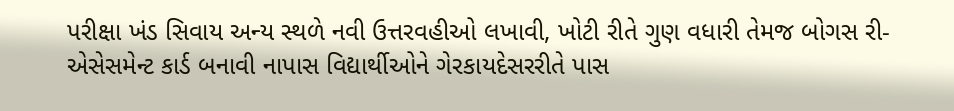પરીક્ષા ખંડ સિવાય અન્ય સ્થળે નવી ઉત્તરવહીઓ લખાવી, ખોટી રીતે ગુણ વધારી તેમજ બોગસ રી-એસેસમેન્ટ કાર્ડ બનાવી નાપાસ વિદ્યાર્થીઓને ગેરકાયદેસરરીતે પાસ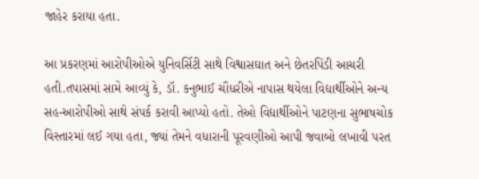જાહેર કરાયા હતા.

આ પ્રકરણમાં આરોપીઓએ યુનિવર્સિટી સાથે વિશ્વાસઘાત અને છેતરપિંડી આચરી હતી.તપાસમાં સામે આવ્યું કે, ડૉ. કનુભાઈ ચૌધરીએ નાપાસ થયેલા વિદ્યાર્થીઓને અન્ય સહ-આરોપીઓ સાથે સંપર્ક કરાવી આપ્યો હતો. તેઓ વિદ્યાર્થીઓને પાટણના સુભાષચોક વિસ્તારમાં લઈ ગયા હતા, જ્યાં તેમને વધારાની પૂરવણીઓ આપી જવાબો લખાવી પરત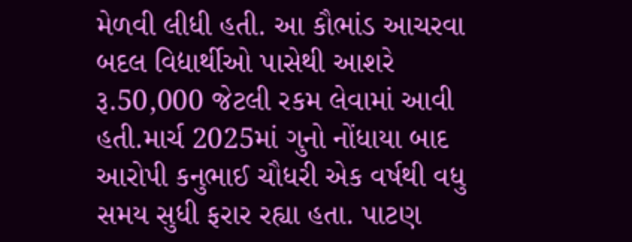મેળવી લીધી હતી. આ કૌભાંડ આચરવા બદલ વિદ્યાર્થીઓ પાસેથી આશરે રૂ.50,000 જેટલી રકમ લેવામાં આવી હતી.માર્ચ 2025માં ગુનો નોંધાયા બાદ આરોપી કનુભાઈ ચૌધરી એક વર્ષથી વધુ સમય સુધી ફરાર રહ્યા હતા. પાટણ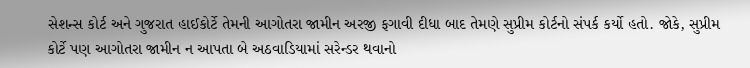સેશન્સ કોર્ટ અને ગુજરાત હાઈકોર્ટે તેમની આગોતરા જામીન અરજી ફગાવી દીધા બાદ તેમણે સુપ્રીમ કોર્ટનો સંપર્ક કર્યો હતો. જોકે, સુપ્રીમ કોર્ટે પણ આગોતરા જામીન ન આપતા બે અઠવાડિયામાં સરેન્ડર થવાનો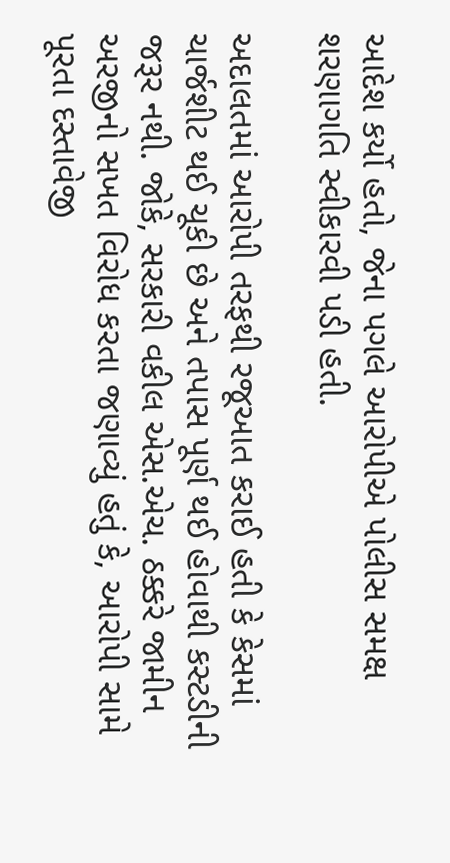આદેશ કર્યો હતો, જેના પગલે આરોપીએ પોલીસ સમક્ષ શરણાગતિ સ્વીકારવી પડી હતી.

અદાલતમાં આરોપી તરફથી રજૂઆત કરાઈ હતી કે કેસમાં ચાર્જશીટ થઈ ચૂકી છે અને તપાસ પૂર્ણ થઈ હોવાથી કસ્ટડીની જરૂર નથી. જોકે, સરકારી વકીલ એસ.એચ. ઠક્કરે જામીન અરજીનો સખત વિરોધ કરતા જણાવ્યું હતું કે, આરોપી સામે પૂરતા દસ્તાવેજી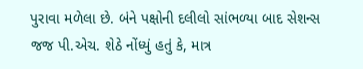પુરાવા મળેલા છે. બંને પક્ષોની દલીલો સાંભળ્યા બાદ સેશન્સ જજ પી.એચ. શેઠે નોંધ્યું હતું કે, માત્ર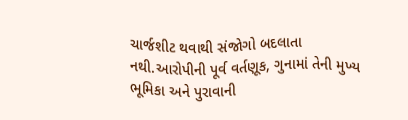ચાર્જશીટ થવાથી સંજોગો બદલાતા નથી.આરોપીની પૂર્વ વર્તણૂક, ગુનામાં તેની મુખ્ય ભૂમિકા અને પુરાવાની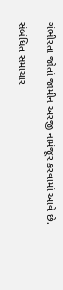ગંભીરતા જોતાં જામીન અરજી નામંજૂર કરવામાં આવે છે.

સંબંધિત સમાચાર